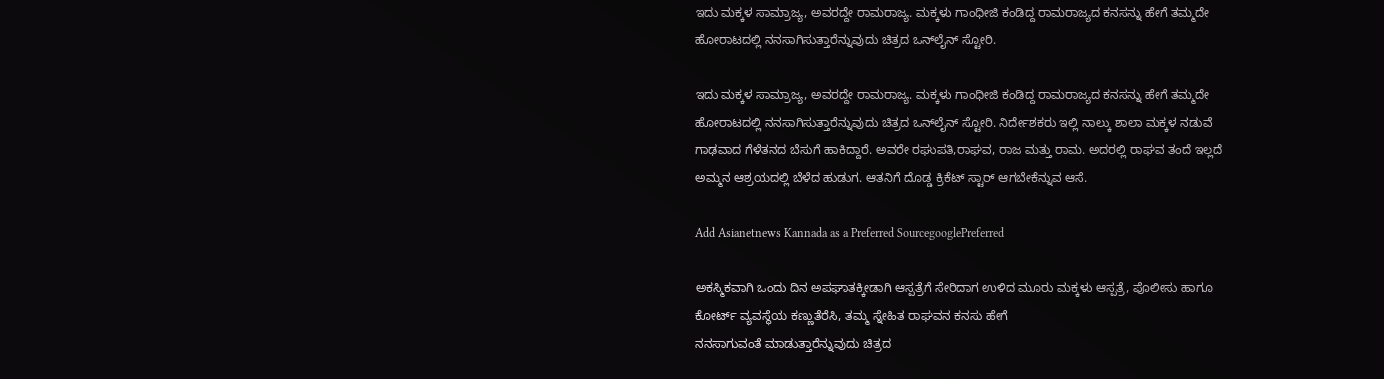ಇದು ಮಕ್ಕಳ ಸಾಮ್ರಾಜ್ಯ, ಅವರದ್ದೇ ರಾಮರಾಜ್ಯ. ಮಕ್ಕಳು ಗಾಂಧೀಜಿ ಕಂಡಿದ್ದ ರಾಮರಾಜ್ಯದ ಕನಸನ್ನು ಹೇಗೆ ತಮ್ಮದೇ ಹೋರಾಟದಲ್ಲಿ ನನಸಾಗಿಸುತ್ತಾರೆನ್ನುವುದು ಚಿತ್ರದ ಒನ್‌ಲೈನ್ ಸ್ಟೋರಿ.

ಇದು ಮಕ್ಕಳ ಸಾಮ್ರಾಜ್ಯ, ಅವರದ್ದೇ ರಾಮರಾಜ್ಯ. ಮಕ್ಕಳು ಗಾಂಧೀಜಿ ಕಂಡಿದ್ದ ರಾಮರಾಜ್ಯದ ಕನಸನ್ನು ಹೇಗೆ ತಮ್ಮದೇ ಹೋರಾಟದಲ್ಲಿ ನನಸಾಗಿಸುತ್ತಾರೆನ್ನುವುದು ಚಿತ್ರದ ಒನ್‌ಲೈನ್ ಸ್ಟೋರಿ. ನಿರ್ದೇಶಕರು ಇಲ್ಲಿ ನಾಲ್ಕು ಶಾಲಾ ಮಕ್ಕಳ ನಡುವೆ ಗಾಢವಾದ ಗೆಳೆತನದ ಬೆಸುಗೆ ಹಾಕಿದ್ದಾರೆ. ಅವರೇ ರಘುಪತಿ,ರಾಘವ, ರಾಜ ಮತ್ತು ರಾಮ. ಅದರಲ್ಲಿ ರಾಘವ ತಂದೆ ಇಲ್ಲದೆ ಅಮ್ಮನ ಆಶ್ರಯದಲ್ಲಿ ಬೆಳೆದ ಹುಡುಗ. ಆತನಿಗೆ ದೊಡ್ಡ ಕ್ರಿಕೆಟ್ ಸ್ಟಾರ್ ಆಗಬೇಕೆನ್ನುವ ಆಸೆ.

Add Asianetnews Kannada as a Preferred SourcegooglePreferred

ಅಕಸ್ಮಿಕವಾಗಿ ಒಂದು ದಿನ ಅಪಘಾತಕ್ಕೀಡಾಗಿ ಆಸ್ಪತ್ರೆಗೆ ಸೇರಿದಾಗ ಉಳಿದ ಮೂರು ಮಕ್ಕಳು ಆಸ್ಪತ್ರೆ, ಪೊಲೀಸು ಹಾಗೂ ಕೋರ್ಟ್ ವ್ಯವಸ್ಥೆಯ ಕಣ್ಣುತೆರೆಸಿ, ತಮ್ಮ ಸ್ನೇಹಿತ ರಾಘವನ ಕನಸು ಹೇಗೆ
ನನಸಾಗುವಂತೆ ಮಾಡುತ್ತಾರೆನ್ನುವುದು ಚಿತ್ರದ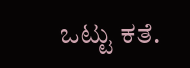ಒಟ್ಟು ಕತೆ.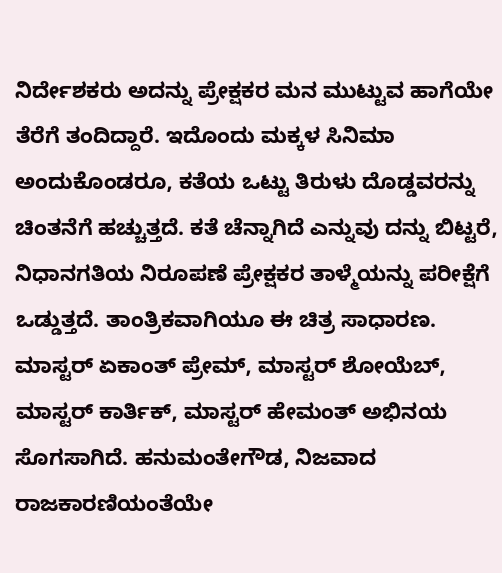ನಿರ್ದೇಶಕರು ಅದನ್ನು ಪ್ರೇಕ್ಷಕರ ಮನ ಮುಟ್ಟುವ ಹಾಗೆಯೇ ತೆರೆಗೆ ತಂದಿದ್ದಾರೆ. ಇದೊಂದು ಮಕ್ಕಳ ಸಿನಿಮಾ ಅಂದುಕೊಂಡರೂ, ಕತೆಯ ಒಟ್ಟು ತಿರುಳು ದೊಡ್ಡವರನ್ನು ಚಿಂತನೆಗೆ ಹಚ್ಚುತ್ತದೆ. ಕತೆ ಚೆನ್ನಾಗಿದೆ ಎನ್ನುವು ದನ್ನು ಬಿಟ್ಟರೆ, ನಿಧಾನಗತಿಯ ನಿರೂಪಣೆ ಪ್ರೇಕ್ಷಕರ ತಾಳ್ಮೆಯನ್ನು ಪರೀಕ್ಷೆಗೆ ಒಡ್ಡುತ್ತದೆ. ತಾಂತ್ರಿಕವಾಗಿಯೂ ಈ ಚಿತ್ರ ಸಾಧಾರಣ. ಮಾಸ್ಟರ್ ಏಕಾಂತ್ ಪ್ರೇಮ್, ಮಾಸ್ಟರ್ ಶೋಯೆಬ್, ಮಾಸ್ಟರ್ ಕಾರ್ತಿಕ್, ಮಾಸ್ಟರ್ ಹೇಮಂತ್ ಅಭಿನಯ ಸೊಗಸಾಗಿದೆ. ಹನುಮಂತೇಗೌಡ, ನಿಜವಾದ ರಾಜಕಾರಣಿಯಂತೆಯೇ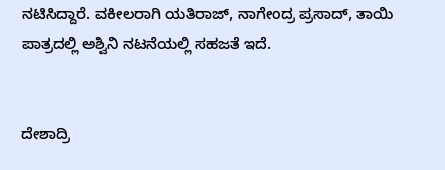ನಟಿಸಿದ್ದಾರೆ. ವಕೀಲರಾಗಿ ಯತಿರಾಜ್, ನಾಗೇಂದ್ರ ಪ್ರಸಾದ್, ತಾಯಿ ಪಾತ್ರದಲ್ಲಿ ಅಶ್ವಿನಿ ನಟನೆಯಲ್ಲಿ ಸಹಜತೆ ಇದೆ.


ದೇಶಾದ್ರಿ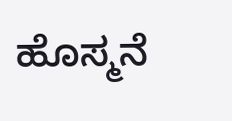ಹೊಸ್ಮನೆ